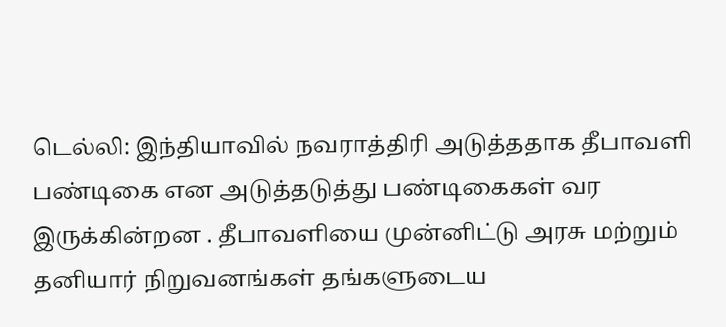டெல்லி: இந்தியாவில் நவராத்திரி அடுத்ததாக தீபாவளி பண்டிகை என அடுத்தடுத்து பண்டிகைகள் வர இருக்கின்றன . தீபாவளியை முன்னிட்டு அரசு மற்றும் தனியார் நிறுவனங்கள் தங்களுடைய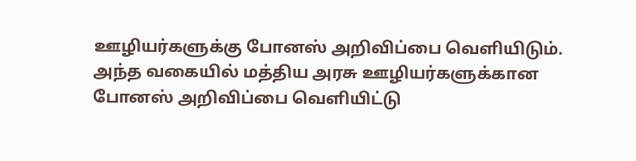ஊழியர்களுக்கு போனஸ் அறிவிப்பை வெளியிடும். அந்த வகையில் மத்திய அரசு ஊழியர்களுக்கான போனஸ் அறிவிப்பை வெளியிட்டு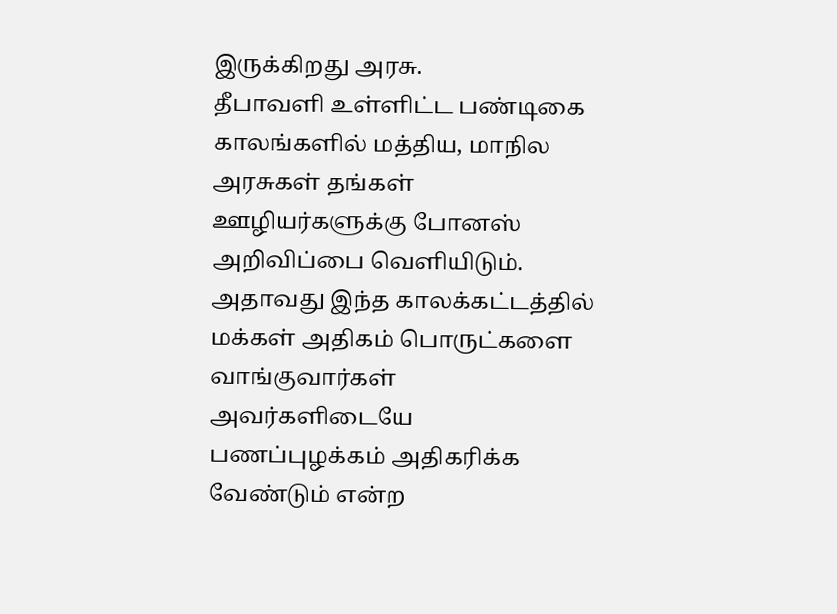இருக்கிறது அரசு.
தீபாவளி உள்ளிட்ட பண்டிகை காலங்களில் மத்திய, மாநில அரசுகள் தங்கள் ஊழியர்களுக்கு போனஸ் அறிவிப்பை வெளியிடும். அதாவது இந்த காலக்கட்டத்தில் மக்கள் அதிகம் பொருட்களை வாங்குவார்கள் அவர்களிடையே பணப்புழக்கம் அதிகரிக்க வேண்டும் என்ற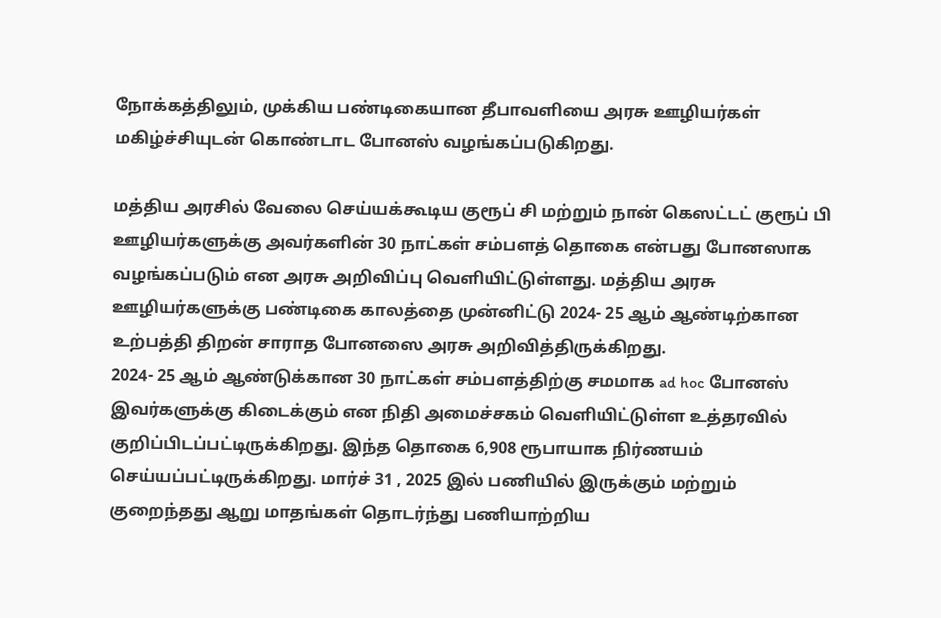நோக்கத்திலும், முக்கிய பண்டிகையான தீபாவளியை அரசு ஊழியர்கள் மகிழ்ச்சியுடன் கொண்டாட போனஸ் வழங்கப்படுகிறது.

மத்திய அரசில் வேலை செய்யக்கூடிய குரூப் சி மற்றும் நான் கெஸட்டட் குரூப் பி ஊழியர்களுக்கு அவர்களின் 30 நாட்கள் சம்பளத் தொகை என்பது போனஸாக வழங்கப்படும் என அரசு அறிவிப்பு வெளியிட்டுள்ளது. மத்திய அரசு ஊழியர்களுக்கு பண்டிகை காலத்தை முன்னிட்டு 2024- 25 ஆம் ஆண்டிற்கான உற்பத்தி திறன் சாராத போனஸை அரசு அறிவித்திருக்கிறது.
2024- 25 ஆம் ஆண்டுக்கான 30 நாட்கள் சம்பளத்திற்கு சமமாக ad hoc போனஸ் இவர்களுக்கு கிடைக்கும் என நிதி அமைச்சகம் வெளியிட்டுள்ள உத்தரவில் குறிப்பிடப்பட்டிருக்கிறது. இந்த தொகை 6,908 ரூபாயாக நிர்ணயம் செய்யப்பட்டிருக்கிறது. மார்ச் 31 , 2025 இல் பணியில் இருக்கும் மற்றும் குறைந்தது ஆறு மாதங்கள் தொடர்ந்து பணியாற்றிய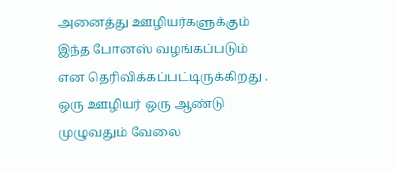அனைத்து ஊழியர்களுக்கும் இந்த போனஸ் வழங்கப்படும் என தெரிவிக்கப்பட்டிருக்கிறது . ஒரு ஊழியர் ஒரு ஆண்டு முழுவதும் வேலை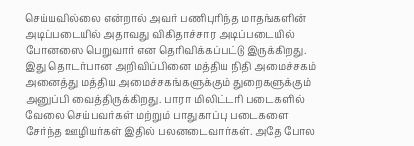செய்யவில்லை என்றால் அவர் பணிபுரிந்த மாதங்களின் அடிப்படையில் அதாவது விகிதாச்சார அடிப்படையில் போனஸை பெறுவார் என தெரிவிக்கப்பட்டு இருக்கிறது.
இது தொடர்பான அறிவிப்பினை மத்திய நிதி அமைச்சகம் அனைத்து மத்திய அமைச்சகங்களுக்கும் துறைகளுக்கும் அனுப்பி வைத்திருக்கிறது. பாரா மிலிட்டரி படைகளில் வேலை செய்பவர்கள் மற்றும் பாதுகாப்பு படைகளை சேர்ந்த ஊழியர்கள் இதில் பலனடைவார்கள். அதே போல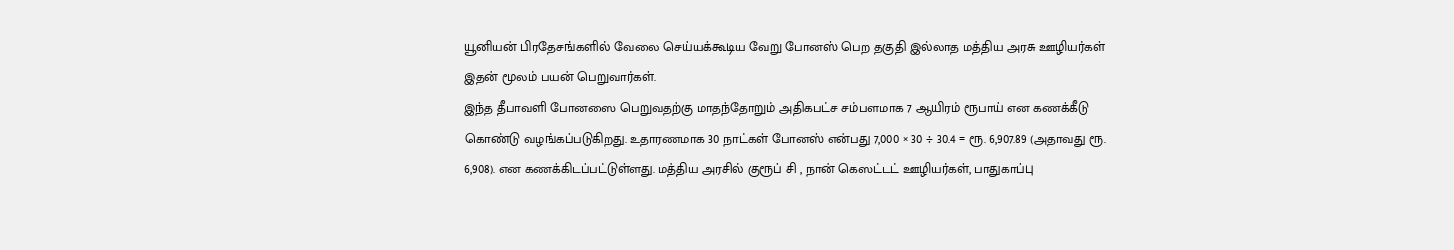யூனியன் பிரதேசங்களில் வேலை செய்யக்கூடிய வேறு போனஸ் பெற தகுதி இல்லாத மத்திய அரசு ஊழியர்கள் இதன் மூலம் பயன் பெறுவார்கள்.
இந்த தீபாவளி போனஸை பெறுவதற்கு மாதந்தோறும் அதிகபட்ச சம்பளமாக 7 ஆயிரம் ரூபாய் என கணக்கீடு கொண்டு வழங்கப்படுகிறது. உதாரணமாக 30 நாட்கள் போனஸ் என்பது 7,000 × 30 ÷ 30.4 = ரூ. 6,907.89 (அதாவது ரூ. 6,908). என கணக்கிடப்பட்டுள்ளது. மத்திய அரசில் குரூப் சி , நான் கெஸட்டட் ஊழியர்கள், பாதுகாப்பு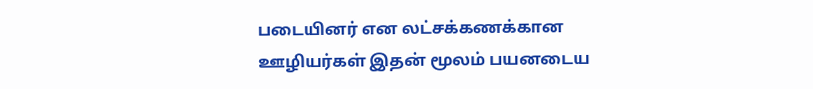படையினர் என லட்சக்கணக்கான ஊழியர்கள் இதன் மூலம் பயனடைய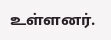உள்ளனர்.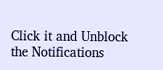Click it and Unblock the Notifications